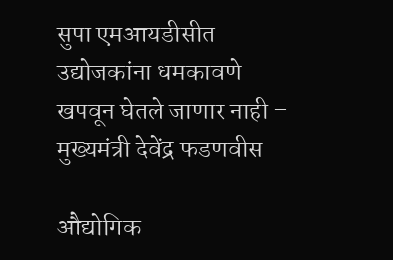सुपा एमआयडीसीत उद्योजकांना धमकावणे खपवून घेतले जाणार नाही – मुख्यमंत्री देवेंद्र फडणवीस

औद्योगिक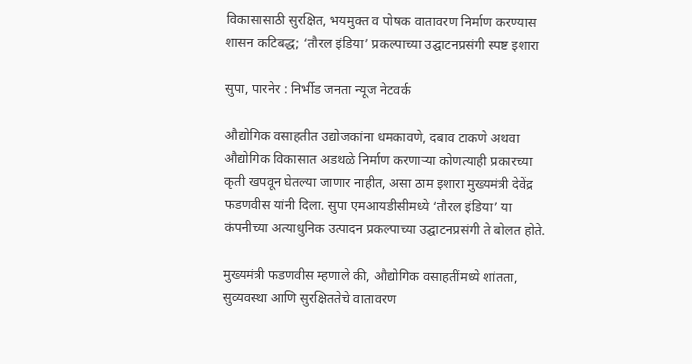विकासासाठी सुरक्षित, भयमुक्त व पोषक वातावरण निर्माण करण्यास शासन कटिबद्ध; ‘तौरल इंडिया’ प्रकल्पाच्या उद्घाटनप्रसंगी स्पष्ट इशारा

सुपा, पारनेर : निर्भीड जनता न्यूज नेटवर्क

औद्योगिक वसाहतीत उद्योजकांना धमकावणे, दबाव टाकणे अथवा औद्योगिक विकासात अडथळे निर्माण करणाऱ्या कोणत्याही प्रकारच्या कृती खपवून घेतल्या जाणार नाहीत, असा ठाम इशारा मुख्यमंत्री देवेंद्र फडणवीस यांनी दिला. सुपा एमआयडीसीमध्ये ‘तौरल इंडिया’ या कंपनीच्या अत्याधुनिक उत्पादन प्रकल्पाच्या उद्घाटनप्रसंगी ते बोलत होते.

मुख्यमंत्री फडणवीस म्हणाले की, औद्योगिक वसाहतींमध्ये शांतता, सुव्यवस्था आणि सुरक्षिततेचे वातावरण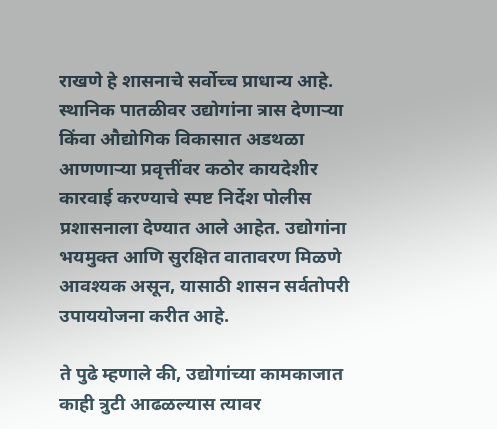राखणे हे शासनाचे सर्वोच्च प्राधान्य आहे. स्थानिक पातळीवर उद्योगांना त्रास देणाऱ्या किंवा औद्योगिक विकासात अडथळा आणणाऱ्या प्रवृत्तींवर कठोर कायदेशीर कारवाई करण्याचे स्पष्ट निर्देश पोलीस प्रशासनाला देण्यात आले आहेत. उद्योगांना भयमुक्त आणि सुरक्षित वातावरण मिळणे आवश्यक असून, यासाठी शासन सर्वतोपरी उपाययोजना करीत आहे.

ते पुढे म्हणाले की, उद्योगांच्या कामकाजात काही त्रुटी आढळल्यास त्यावर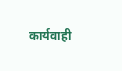कार्यवाही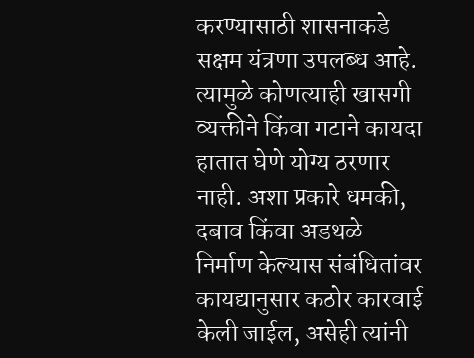करण्यासाठी शासनाकडे सक्षम यंत्रणा उपलब्ध आहे. त्यामुळे कोणत्याही खासगी व्यक्तीने किंवा गटाने कायदा हातात घेणे योग्य ठरणार नाही. अशा प्रकारे धमकी, दबाव किंवा अडथळे निर्माण केल्यास संबंधितांवर कायद्यानुसार कठोर कारवाई केली जाईल, असेही त्यांनी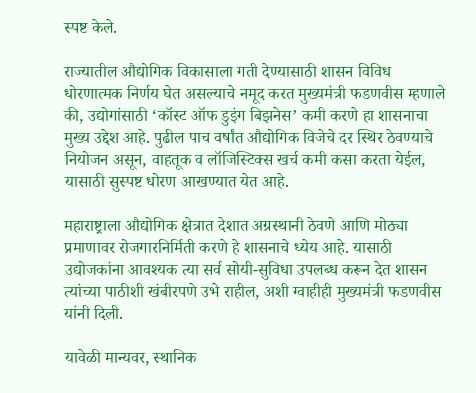स्पष्ट केले.

राज्यातील औद्योगिक विकासाला गती देण्यासाठी शासन विविध धोरणात्मक निर्णय घेत असल्याचे नमूद करत मुख्यमंत्री फडणवीस म्हणाले की, उद्योगांसाठी ‘कॉस्ट ऑफ डुइंग बिझनेस’ कमी करणे हा शासनाचा मुख्य उद्देश आहे. पुढील पाच वर्षांत औद्योगिक विजेचे दर स्थिर ठेवण्याचे नियोजन असून, वाहतूक व लॉजिस्टिक्स खर्च कमी कसा करता येईल, यासाठी सुस्पष्ट धोरण आखण्यात येत आहे.

महाराष्ट्राला औद्योगिक क्षेत्रात देशात अग्रस्थानी ठेवणे आणि मोठ्या प्रमाणावर रोजगारनिर्मिती करणे हे शासनाचे ध्येय आहे. यासाठी उद्योजकांना आवश्यक त्या सर्व सोयी-सुविधा उपलब्ध करून देत शासन त्यांच्या पाठीशी खंबीरपणे उभे राहील, अशी ग्वाहीही मुख्यमंत्री फडणवीस यांनी दिली.

यावेळी मान्यवर, स्थानिक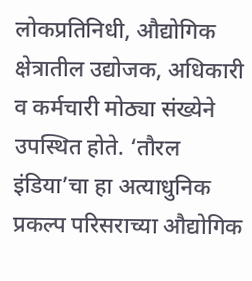लोकप्रतिनिधी, औद्योगिक क्षेत्रातील उद्योजक, अधिकारी व कर्मचारी मोठ्या संख्येने उपस्थित होते. ‘तौरल इंडिया’चा हा अत्याधुनिक प्रकल्प परिसराच्या औद्योगिक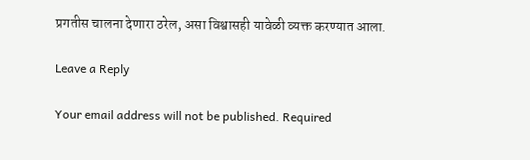प्रगतीस चालना देणारा ठरेल, असा विश्वासही यावेळी व्यक्त करण्यात आला.

Leave a Reply

Your email address will not be published. Required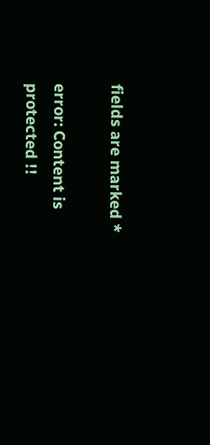fields are marked *

error: Content is protected !!